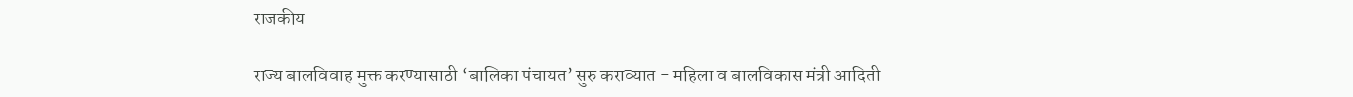राजकीय

राज्य बालविवाह मुक्त करण्यासाठी ‘बालिका पंचायत’ सुरु कराव्यात - महिला व बालविकास मंत्री आदिती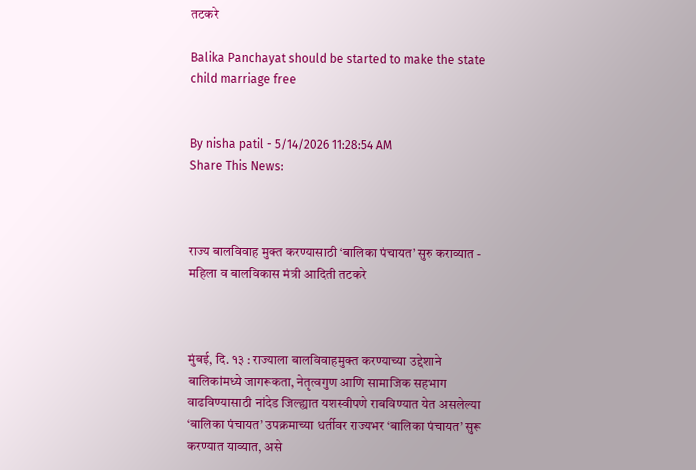तटकरे

Balika Panchayat should be started to make the state child marriage free


By nisha patil - 5/14/2026 11:28:54 AM
Share This News:



राज्य बालविवाह मुक्त करण्यासाठी ‘बालिका पंचायत’ सुरु कराव्यात - महिला व बालविकास मंत्री आदिती तटकरे



मुंबई, दि. १३ : राज्याला बालविवाहमुक्त करण्याच्या उद्देशाने बालिकांमध्ये जागरूकता, नेतृत्वगुण आणि सामाजिक सहभाग वाढविण्यासाठी नांदेड जिल्ह्यात यशस्वीपणे राबविण्यात येत असलेल्या ‘बालिका पंचायत’ उपक्रमाच्या धर्तीवर राज्यभर ‘बालिका पंचायत’ सुरू करण्यात याव्यात, असे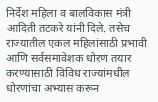निर्देश महिला व बालविकास मंत्री आदिती तटकरे यांनी दिले. तसेच राज्यातील एकल महिलांसाठी प्रभावी आणि सर्वसमावेशक धोरण तयार करण्यासाठी विविध राज्यांमधील धोरणांचा अभ्यास करून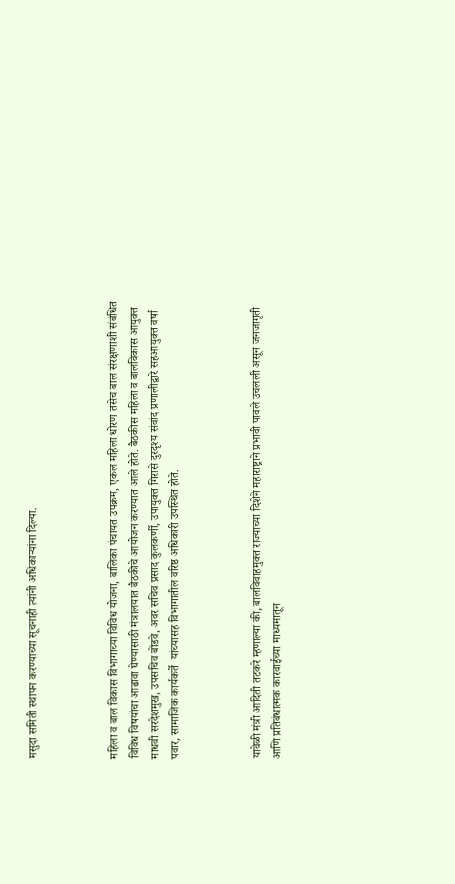मसुदा समिती स्थापन करण्याच्या सूचनाही त्यांनी अधिकाऱ्यांना दिल्या.



महिला व बाल विकास विभागाच्या विविध योजना, बालिका पंचायत उपक्रम, एकल महिला धोरण तसेच बाल संरक्षणाशी संबंधित विविध विषयांचा आढावा घेण्यासाठी मंत्रालयात बैठकीचे आयोजन करण्यात आले होते. बैठकीस महिला व बालविकास आयुक्त माधवी सरदेशमुख, उपसचिव बोंडवे, अवर सचिव प्रसाद कुलकर्णी, उपायुक्त गिरासे दुरदृश्य संवांद प्रणालीद्वारे सहआयुक्त वर्षा पवार, सामाजिक कार्यकर्ते  यांच्यासह विभागातील वरिष्ठ अधिकारी उपस्थित होते.



यावेळी मंत्री आदिती तटकरे म्हणाल्या की, बालविवाहमुक्त राज्याच्या दिशेने महाराष्ट्राने प्रभावी पावले उचलली असून जनजागृती आणि प्रतिबंधात्मक कारवाईच्या माध्यमातून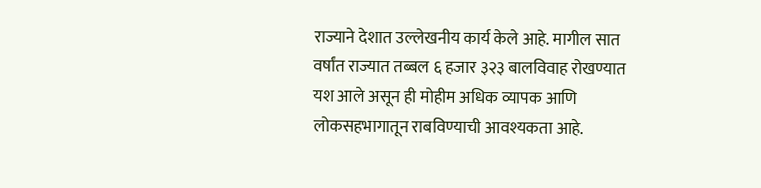राज्याने देशात उल्लेखनीय कार्य केले आहे. मागील सात वर्षांत राज्यात तब्बल ६ हजार ३२३ बालविवाह रोखण्यात यश आले असून ही मोहीम अधिक व्यापक आणि लोकसहभागातून राबविण्याची आवश्यकता आहे.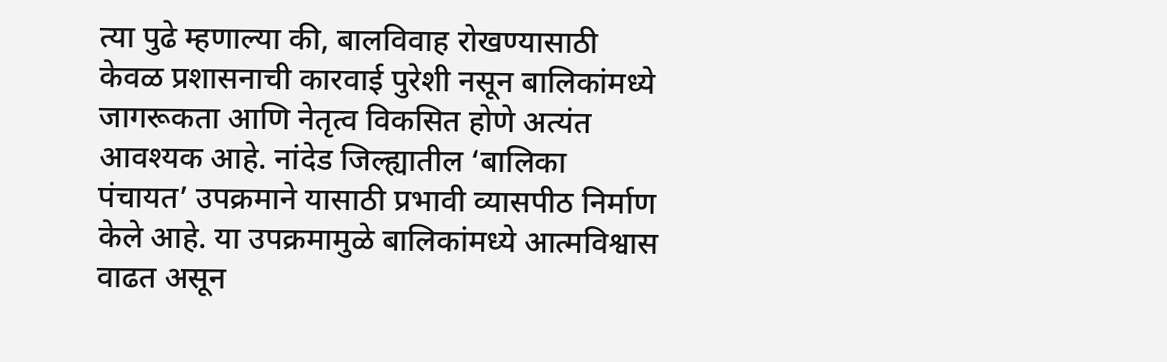त्या पुढे म्हणाल्या की, बालविवाह रोखण्यासाठी केवळ प्रशासनाची कारवाई पुरेशी नसून बालिकांमध्ये जागरूकता आणि नेतृत्व विकसित होणे अत्यंत आवश्यक आहे. नांदेड जिल्ह्यातील ‘बालिका पंचायत’ उपक्रमाने यासाठी प्रभावी व्यासपीठ निर्माण केले आहे. या उपक्रमामुळे बालिकांमध्ये आत्मविश्वास वाढत असून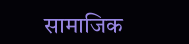सामाजिक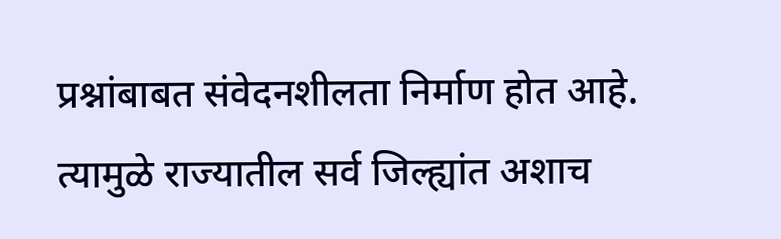प्रश्नांबाबत संवेदनशीलता निर्माण होत आहे. त्यामुळे राज्यातील सर्व जिल्ह्यांत अशाच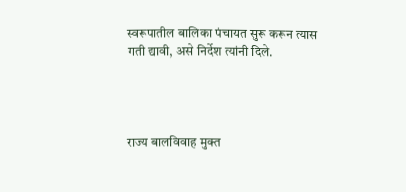स्वरूपातील बालिका पंचायत सुरू करून त्यास गती द्यावी, असे निर्देश त्यांनी दिले.




राज्य बालविवाह मुक्त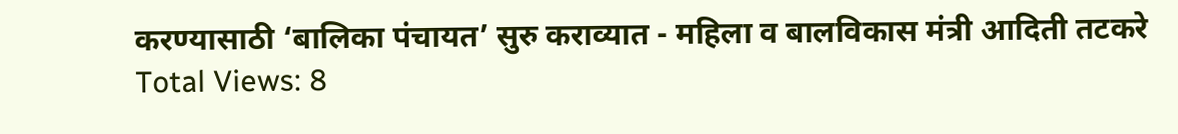करण्यासाठी ‘बालिका पंचायत’ सुरु कराव्यात - महिला व बालविकास मंत्री आदिती तटकरे
Total Views: 8